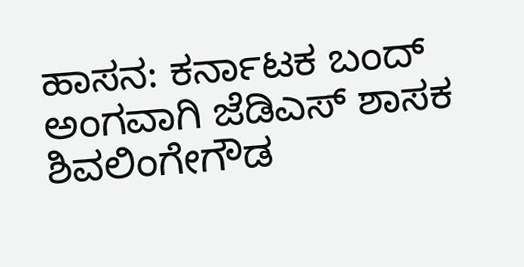ಹಾಸನ: ಕರ್ನಾಟಕ ಬಂದ್ ಅಂಗವಾಗಿ ಜೆಡಿಎಸ್ ಶಾಸಕ ಶಿವಲಿಂಗೇಗೌಡ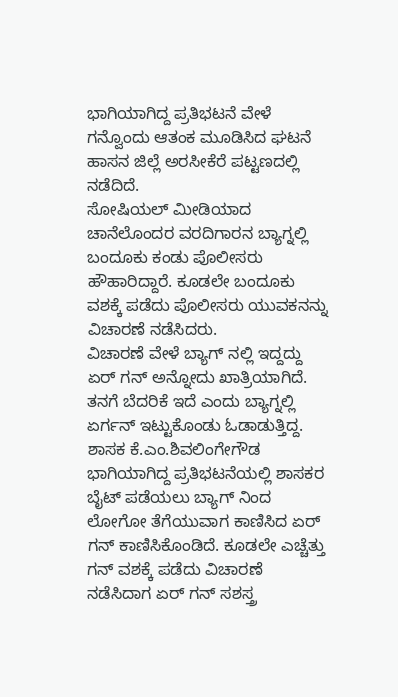ಭಾಗಿಯಾಗಿದ್ದ ಪ್ರತಿಭಟನೆ ವೇಳೆ ಗನ್ವೊಂದು ಆತಂಕ ಮೂಡಿಸಿದ ಘಟನೆ ಹಾಸನ ಜಿಲ್ಲೆ ಅರಸೀಕೆರೆ ಪಟ್ಟಣದಲ್ಲಿ
ನಡೆದಿದೆ.
ಸೋಷಿಯಲ್ ಮೀಡಿಯಾದ ಚಾನೆಲೊಂದರ ವರದಿಗಾರನ ಬ್ಯಾಗ್ನಲ್ಲಿ ಬಂದೂಕು ಕಂಡು ಪೊಲೀಸರು ಹೌಹಾರಿದ್ದಾರೆ. ಕೂಡಲೇ ಬಂದೂಕು ವಶಕ್ಕೆ ಪಡೆದು ಪೊಲೀಸರು ಯುವಕನನ್ನು ವಿಚಾರಣೆ ನಡೆಸಿದರು.
ವಿಚಾರಣೆ ವೇಳೆ ಬ್ಯಾಗ್ ನಲ್ಲಿ ಇದ್ದದ್ದು ಏರ್ ಗನ್ ಅನ್ನೋದು ಖಾತ್ರಿಯಾಗಿದೆ. ತನಗೆ ಬೆದರಿಕೆ ಇದೆ ಎಂದು ಬ್ಯಾಗ್ನಲ್ಲಿ ಏರ್ಗನ್ ಇಟ್ಟುಕೊಂಡು ಓಡಾಡುತ್ತಿದ್ದ. ಶಾಸಕ ಕೆ.ಎಂ.ಶಿವಲಿಂಗೇಗೌಡ ಭಾಗಿಯಾಗಿದ್ದ ಪ್ರತಿಭಟನೆಯಲ್ಲಿ ಶಾಸಕರ ಬೈಟ್ ಪಡೆಯಲು ಬ್ಯಾಗ್ ನಿಂದ ಲೋಗೋ ತೆಗೆಯುವಾಗ ಕಾಣಿಸಿದ ಏರ್ ಗನ್ ಕಾಣಿಸಿಕೊಂಡಿದೆ. ಕೂಡಲೇ ಎಚ್ಚೆತ್ತು ಗನ್ ವಶಕ್ಕೆ ಪಡೆದು ವಿಚಾರಣೆ ನಡೆಸಿದಾಗ ಏರ್ ಗನ್ ಸಶಸ್ತ್ರ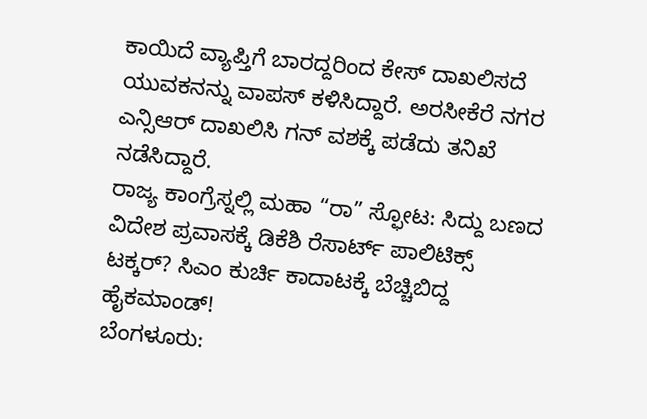ಕಾಯಿದೆ ವ್ಯಾಪ್ತಿಗೆ ಬಾರದ್ದರಿಂದ ಕೇಸ್ ದಾಖಲಿಸದೆ ಯುವಕನನ್ನು ವಾಪಸ್ ಕಳಿಸಿದ್ದಾರೆ. ಅರಸೀಕೆರೆ ನಗರ ಎನ್ಸಿಆರ್ ದಾಖಲಿಸಿ ಗನ್ ವಶಕ್ಕೆ ಪಡೆದು ತನಿಖೆ ನಡೆಸಿದ್ದಾರೆ.
ರಾಜ್ಯ ಕಾಂಗ್ರೆಸ್ನಲ್ಲಿ ಮಹಾ “ರಾ” ಸ್ಫೋಟ: ಸಿದ್ದು ಬಣದ ವಿದೇಶ ಪ್ರವಾಸಕ್ಕೆ ಡಿಕೆಶಿ ರೆಸಾರ್ಟ್ ಪಾಲಿಟಿಕ್ಸ್ ಟಕ್ಕರ್? ಸಿಎಂ ಕುರ್ಚಿ ಕಾದಾಟಕ್ಕೆ ಬೆಚ್ಚಿಬಿದ್ದ ಹೈಕಮಾಂಡ್!
ಬೆಂಗಳೂರು: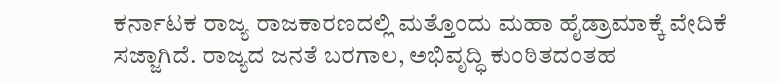ಕರ್ನಾಟಕ ರಾಜ್ಯ ರಾಜಕಾರಣದಲ್ಲಿ ಮತ್ತೊಂದು ಮಹಾ ಹೈಡ್ರಾಮಾಕ್ಕೆ ವೇದಿಕೆ ಸಜ್ಜಾಗಿದೆ. ರಾಜ್ಯದ ಜನತೆ ಬರಗಾಲ, ಅಭಿವೃದ್ಧಿ ಕುಂಠಿತದಂತಹ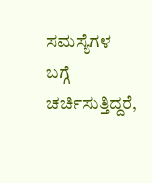ಸಮಸ್ಯೆಗಳ ಬಗ್ಗೆ ಚರ್ಚಿಸುತ್ತಿದ್ದರೆ,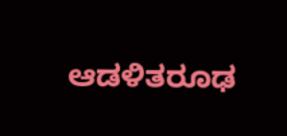ಆಡಳಿತರೂಢ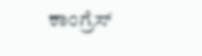ಕಾಂಗ್ರೆಸ್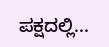ಪಕ್ಷದಲ್ಲಿ...